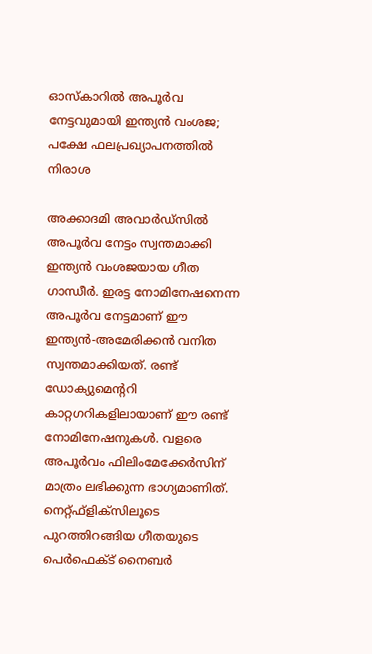ഓസ്‌കാറില്‍ അപൂര്‍വ നേട്ടവുമായി ഇന്ത്യന്‍ വംശജ; പക്ഷേ ഫലപ്രഖ്യാപനത്തില്‍ നിരാശ

അക്കാദമി അവാര്‍ഡ്‌സില്‍ അപൂര്‍വ നേട്ടം സ്വന്തമാക്കി ഇന്ത്യന്‍ വംശജയായ ഗീത ഗാന്ധീര്‍. ഇരട്ട നോമിനേഷനെന്ന അപൂര്‍വ നേട്ടമാണ് ഈ ഇന്ത്യന്‍-അമേരിക്കന്‍ വനിത സ്വന്തമാക്കിയത്. രണ്ട് ഡോക്യുമെന്ററി കാറ്റഗറികളിലായാണ് ഈ രണ്ട് നോമിനേഷനുകള്‍. വളരെ അപൂര്‍വം ഫിലിംമേക്കേര്‍സിന് മാത്രം ലഭിക്കുന്ന ഭാഗ്യമാണിത്. നെറ്റ്ഫ്‌ളിക്‌സിലൂടെ പുറത്തിറങ്ങിയ ഗീതയുടെ പെര്‍ഫെക്ട് നൈബര്‍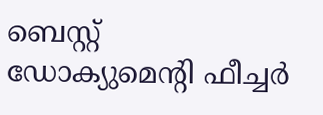ബെസ്റ്റ് ഡോക്യുമെന്റി ഫീച്ചര്‍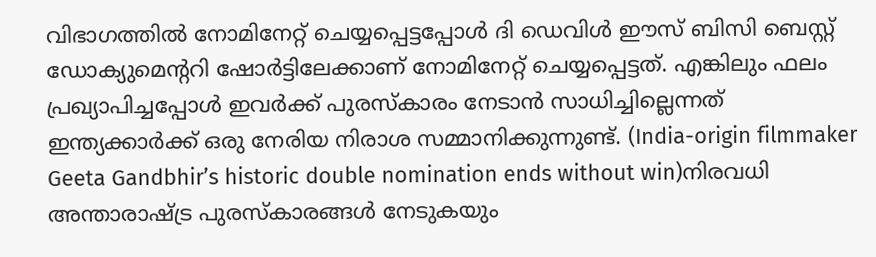വിഭാഗത്തില്‍ നോമിനേറ്റ് ചെയ്യപ്പെട്ടപ്പോള്‍ ദി ഡെവിള്‍ ഈസ് ബിസി ബെസ്റ്റ് ഡോക്യുമെന്ററി ഷോര്‍ട്ടിലേക്കാണ് നോമിനേറ്റ് ചെയ്യപ്പെട്ടത്. എങ്കിലും ഫലം പ്രഖ്യാപിച്ചപ്പോള്‍ ഇവര്‍ക്ക് പുരസ്‌കാരം നേടാന്‍ സാധിച്ചില്ലെന്നത് ഇന്ത്യക്കാര്‍ക്ക് ഒരു നേരിയ നിരാശ സമ്മാനിക്കുന്നുണ്ട്. (India-origin filmmaker Geeta Gandbhir’s historic double nomination ends without win)നിരവധി അന്താരാഷ്ട്ര പുരസ്‌കാരങ്ങള്‍ നേടുകയും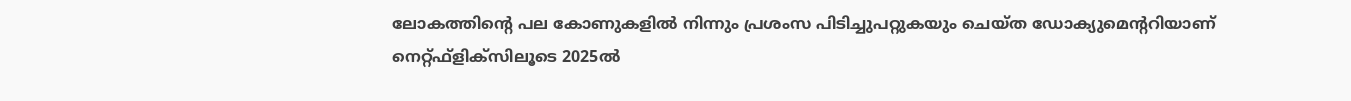ലോകത്തിന്റെ പല കോണുകളില്‍ നിന്നും പ്രശംസ പിടിച്ചുപറ്റുകയും ചെയ്ത ഡോക്യുമെന്ററിയാണ് നെറ്റ്ഫ്‌ളിക്‌സിലൂടെ 2025ല്‍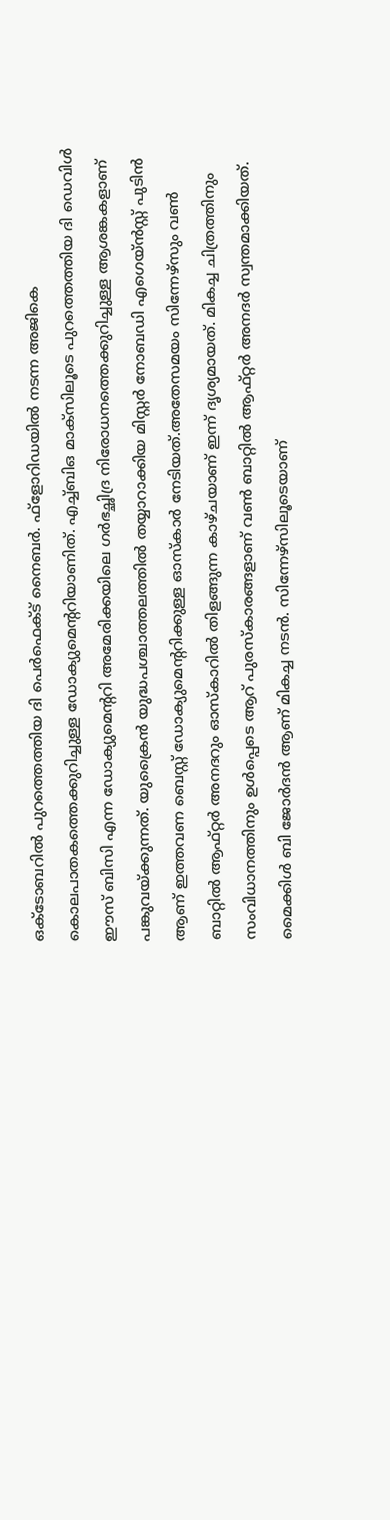ഒക്ടോബറില്‍ പുറത്തെത്തിയ ദി പെര്‍ഫെക്ട് നൈബര്‍. ഫ്‌ളോറിഡയില്‍ നടന്ന അജികെ കൊലപാതകത്തെക്കുറിച്ചുള്ള ഡോക്യുമെന്ററിയാണിത്. എച്ച്ബിഒ മാക്‌സിലൂടെ പുറത്തെത്തിയ ദി ഡെവിള്‍ ഈസ് ബിസി എന്ന ഡോക്യുമെന്ററി അമേരിക്കയിലെ ഗര്‍ഭച്ഛിദ്ര നിരോധനത്തെക്കുറിച്ചുള്ള ആശങ്കകളാണ് പങ്കുവയ്ക്കുന്നത്. യുക്രൈന്‍ യുദ്ധപശ്ചാത്തലത്തില്‍ തയ്യാറാക്കിയ മിസ്റ്റര്‍ നോബഡി എഗെയ്ന്‍സ്റ്റ് പുടിന്‍ ആണ് ഇത്തവണ ബെസ്റ്റ് ഡോക്യുമെന്ററിക്കുള്ള ഓസ്‌കാര്‍ നേടിയത്.അതേസമയം സിന്നേഴ്‌സും വണ്‍ ബാറ്റില്‍ ആഫ്റ്റര്‍ അനദറും ഓസ്‌കാറില്‍ തിളങ്ങുന്ന കാഴ്ചയാണ് ഇന്ന് ദൃശ്യമായത്. മികച്ച ചിത്രത്തിനും സംവിധാനത്തിനും ഉള്‍പ്പെടെ ആറ് പുരസ്‌കാരങ്ങളാണ് വണ്‍ ബാറ്റില്‍ ആഫ്റ്റര്‍ അനദര്‍ സ്വന്തമാക്കിയത്. മൈക്കിള്‍ ബി ജോര്‍ദന്‍ ആണ് മികച്ച നടന്‍. സിന്നേഴ്‌സിലൂടെയാണ്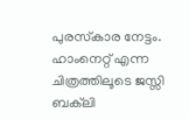പുരസ്‌കാര നേട്ടം. ഹാംനെറ്റ് എന്ന ചിത്രത്തിലൂടെ ജസ്സി ബക്‌ലി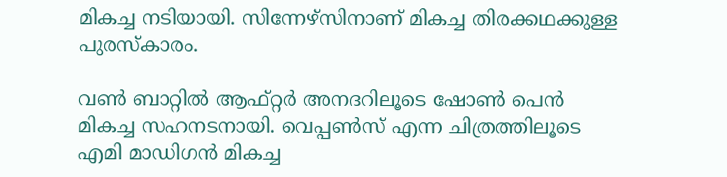മികച്ച നടിയായി. സിന്നേഴ്‌സിനാണ് മികച്ച തിരക്കഥക്കുള്ള പുരസ്‌കാരം.

വണ്‍ ബാറ്റില്‍ ആഫ്റ്റര്‍ അനദറിലൂടെ ഷോണ്‍ പെന്‍ മികച്ച സഹനടനായി. വെപ്പണ്‍സ് എന്ന ചിത്രത്തിലൂടെ എമി മാഡിഗന്‍ മികച്ച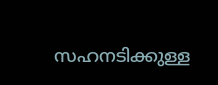സഹനടിക്കുള്ള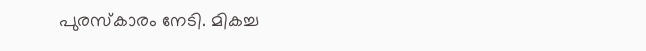പുരസ്‌കാരം നേടി. മികച്ച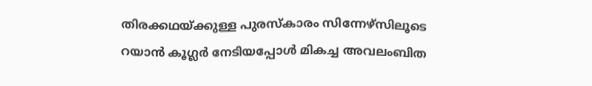തിരക്കഥയ്ക്കുള്ള പുരസ്‌കാരം സിന്നേഴ്സിലൂടെ റയാന്‍ കൂഗ്ലര്‍ നേടിയപ്പോള്‍ മികച്ച അവലംബിത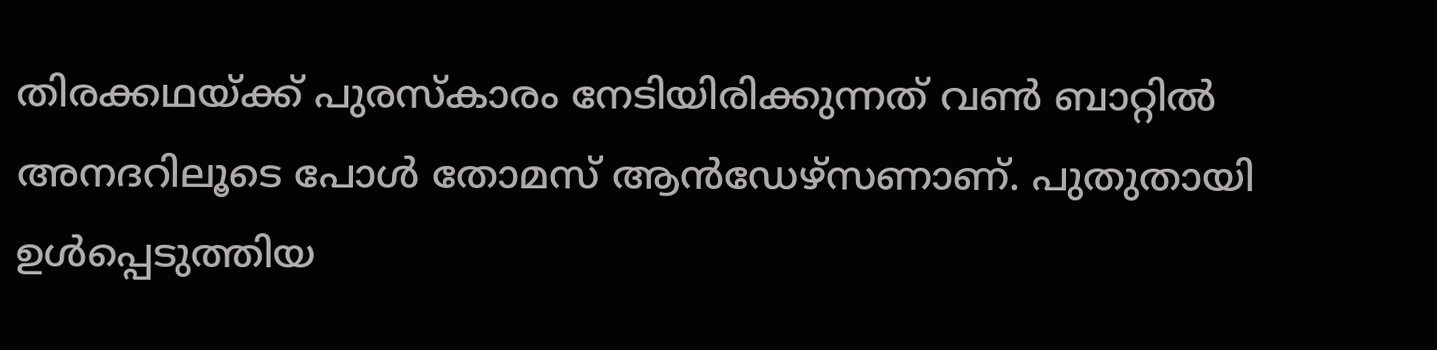തിരക്കഥയ്ക്ക് പുരസ്‌കാരം നേടിയിരിക്കുന്നത് വണ്‍ ബാറ്റില്‍ അനദറിലൂടെ പോള്‍ തോമസ് ആന്‍ഡേഴ്സണാണ്. പുതുതായി ഉള്‍പ്പെടുത്തിയ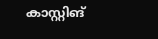കാസ്റ്റിങ്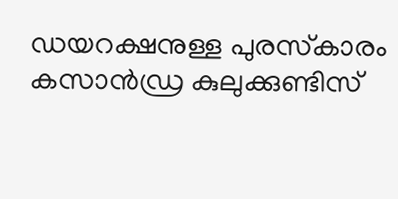ഡയറക്ഷനുള്ള പുരസ്‌കാരം കസാന്‍ഡ്ര കുലുക്കുണ്ടിസ്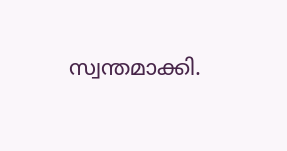സ്വന്തമാക്കി.